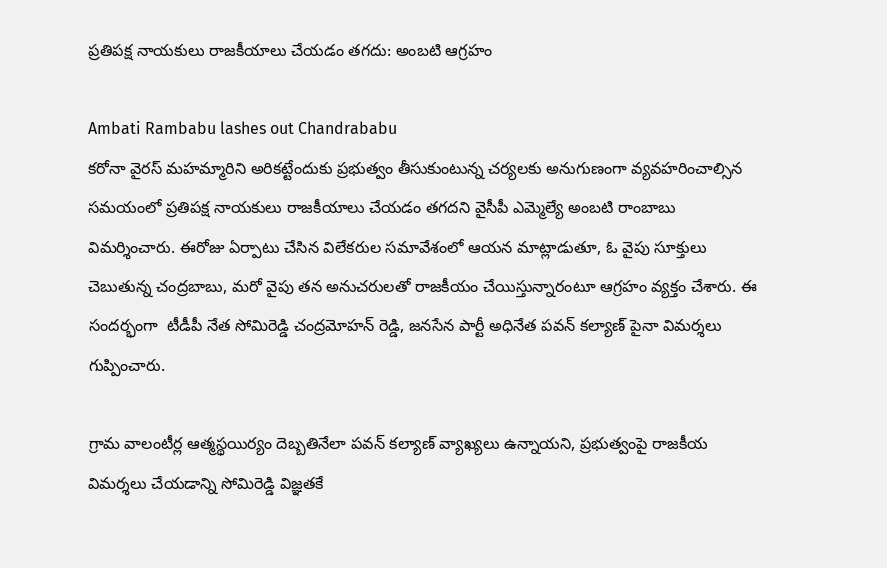ప్రతిపక్ష నాయకులు రాజకీయాలు చేయడం తగదు: అంబటి ఆగ్రహం

Ambati Rambabu lashes out Chandrababu
కరోనా వైరస్ మహమ్మారిని అరికట్టేందుకు ప్రభుత్వం తీసుకుంటున్న చర్యలకు అనుగుణంగా వ్యవహరించాల్సిన సమయంలో ప్రతిపక్ష నాయకులు రాజకీయాలు చేయడం తగదని వైసీపీ ఎమ్మెల్యే అంబటి రాంబాబు విమర్శించారు. ఈరోజు ఏర్పాటు చేసిన విలేకరుల సమావేశంలో ఆయన మాట్లాడుతూ, ఓ వైపు సూక్తులు చెబుతున్న చంద్రబాబు, మరో వైపు తన అనుచరులతో రాజకీయం చేయిస్తున్నారంటూ ఆగ్రహం వ్యక్తం చేశారు. ఈ సందర్భంగా  టీడీపీ నేత సోమిరెడ్డి చంద్రమోహన్ రెడ్డి, జనసేన పార్టీ అధినేత పవన్ కల్యాణ్ పైనా విమర్శలు గుప్పించారు.

గ్రామ వాలంటీర్ల ఆత్మస్థయిర్యం దెబ్బతినేలా పవన్ కల్యాణ్ వ్యాఖ్యలు ఉన్నాయని, ప్రభుత్వంపై రాజకీయ విమర్శలు చేయడాన్ని సోమిరెడ్డి విజ్ఞతకే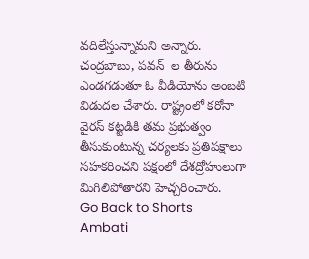వదిలేస్తున్నామని అన్నారు. చంద్రబాబు, పవన్  ల తీరును ఎండగడుతూ ఓ వీడియోను అంబటి విడుదల చేశారు. రాష్ట్రంలో కరోనా వైరస్ కట్టడికి తమ ప్రభుత్వం తీసుకుంటున్న చర్యలకు ప్రతిపక్షాలు  సహకరించని పక్షంలో దేశద్రోహులుగా మిగిలిపోతారని హెచ్చరించారు.
Go Back to Shorts
Ambati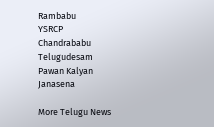Rambabu
YSRCP
Chandrababu
Telugudesam
Pawan Kalyan
Janasena

More Telugu News